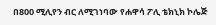በ800 ሚሊየን ብር ለሚገነባው የሐዋሳ ፖሊ ቴክኒክ ኮሌጅ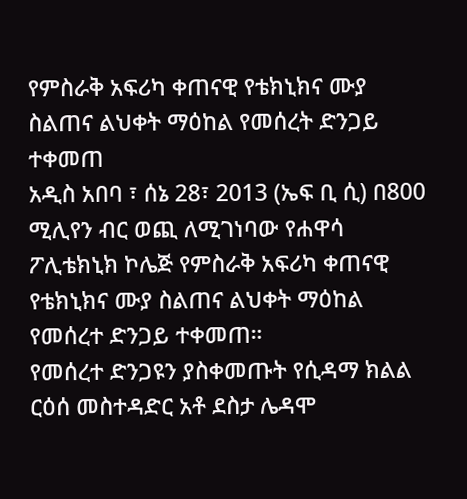የምስራቅ አፍሪካ ቀጠናዊ የቴክኒክና ሙያ ስልጠና ልህቀት ማዕከል የመሰረት ድንጋይ ተቀመጠ
አዲስ አበባ ፣ ሰኔ 28፣ 2013 (ኤፍ ቢ ሲ) በ800 ሚሊየን ብር ወጪ ለሚገነባው የሐዋሳ ፖሊቴክኒክ ኮሌጅ የምስራቅ አፍሪካ ቀጠናዊ የቴክኒክና ሙያ ስልጠና ልህቀት ማዕከል የመሰረተ ድንጋይ ተቀመጠ።
የመሰረተ ድንጋዩን ያስቀመጡት የሲዳማ ክልል ርዕሰ መስተዳድር አቶ ደስታ ሌዳሞ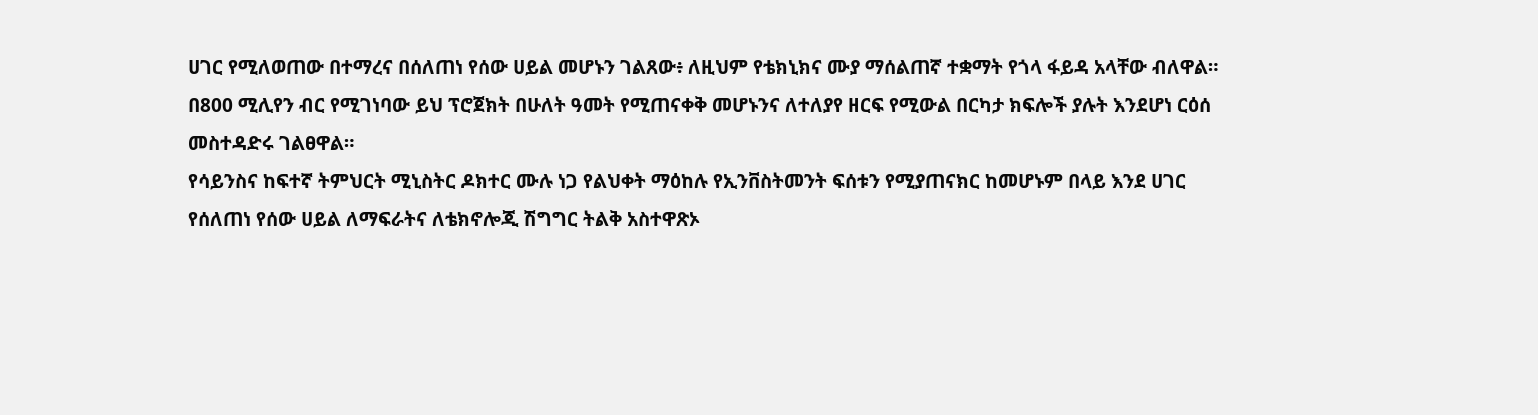ሀገር የሚለወጠው በተማረና በሰለጠነ የሰው ሀይል መሆኑን ገልጸው፥ ለዚህም የቴክኒክና ሙያ ማሰልጠኛ ተቋማት የጎላ ፋይዳ አላቸው ብለዋል።
በ800 ሚሊየን ብር የሚገነባው ይህ ፕሮጀክት በሁለት ዓመት የሚጠናቀቅ መሆኑንና ለተለያየ ዘርፍ የሚውል በርካታ ክፍሎች ያሉት እንደሆነ ርዕሰ መስተዳድሩ ገልፀዋል።
የሳይንስና ከፍተኛ ትምህርት ሚኒስትር ዶክተር ሙሉ ነጋ የልህቀት ማዕከሉ የኢንቨስትመንት ፍሰቱን የሚያጠናክር ከመሆኑም በላይ እንደ ሀገር የሰለጠነ የሰው ሀይል ለማፍራትና ለቴክኖሎጂ ሽግግር ትልቅ አስተዋጽኦ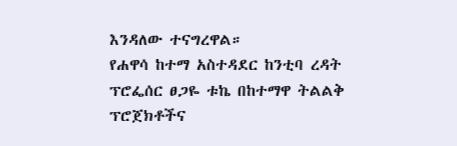እንዳለው ተናግረዋል።
የሐዋሳ ከተማ አስተዳደር ከንቲባ ረዳት ፕሮፌሰር ፀጋዬ ቱኬ በከተማዋ ትልልቅ ፕሮጀክቶችና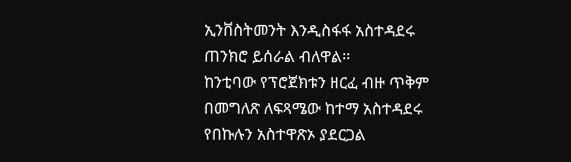ኢንቨስትመንት እንዲስፋፋ አስተዳደሩ ጠንክሮ ይሰራል ብለዋል፡፡
ከንቲባው የፕሮጀክቱን ዘርፈ ብዙ ጥቅም በመግለጽ ለፍጻሜው ከተማ አስተዳደሩ የበኩሉን አስተዋጽኦ ያደርጋል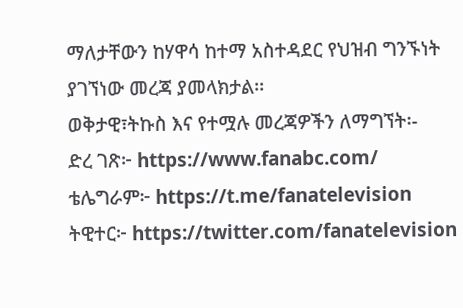ማለታቸውን ከሃዋሳ ከተማ አስተዳደር የህዝብ ግንኙነት ያገኘነው መረጃ ያመላክታል፡፡
ወቅታዊ፣ትኩስ እና የተሟሉ መረጃዎችን ለማግኘት፡-
ድረ ገጽ፦ https://www.fanabc.com/
ቴሌግራም፦ https://t.me/fanatelevision
ትዊተር፦ https://twitter.com/fanatelevision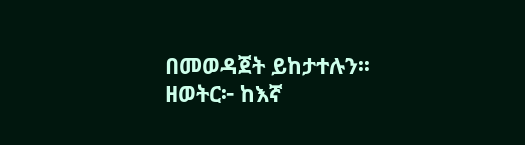በመወዳጀት ይከታተሉን፡፡
ዘወትር፦ ከእኛ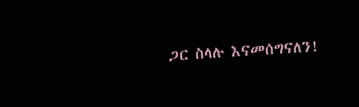ጋር ስላሉ እናመሰግናለን!